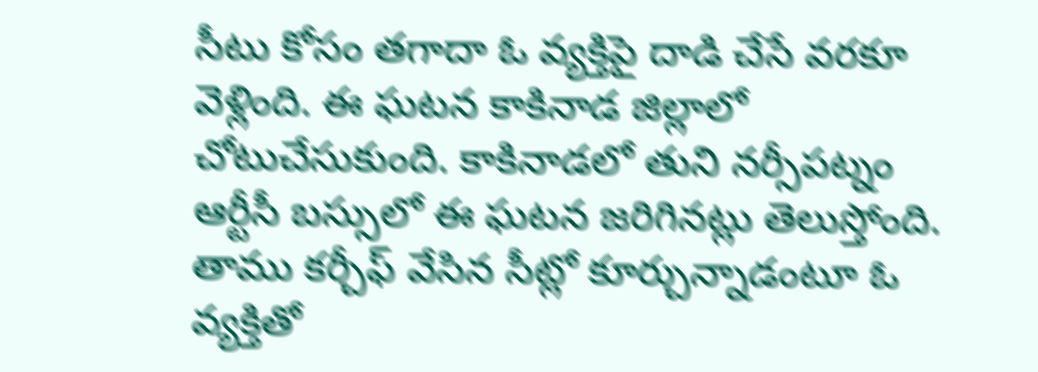సీటు కోసం తగాదా ఓ వ్యక్తిపై దాడి చేసే వరకూ వెళ్లింది. ఈ ఘటన కాకినాడ జిల్లాలో చోటుచేసుకుంది. కాకినాడలో తుని నర్సీపట్నం ఆర్టీసీ బస్సులో ఈ ఘటన జరిగినట్లు తెలుస్తోంది. తాము కర్చీఫ్ వేసిన సీట్లో కూర్చున్నాడంటూ ఓ వ్యక్తితో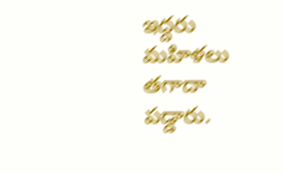ఇద్దరు మహిళలు తగాదా పడ్డారు.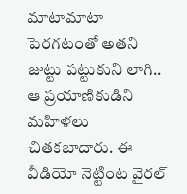మాటామాటా పెరగటంతో అతని జుట్టు పట్టుకుని లాగి.. ఆ ప్రయాణికుడిని మహిళలు చితకబాదారు. ఈ వీడియో నెట్టింట వైరల్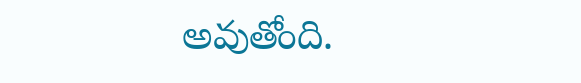అవుతోంది.